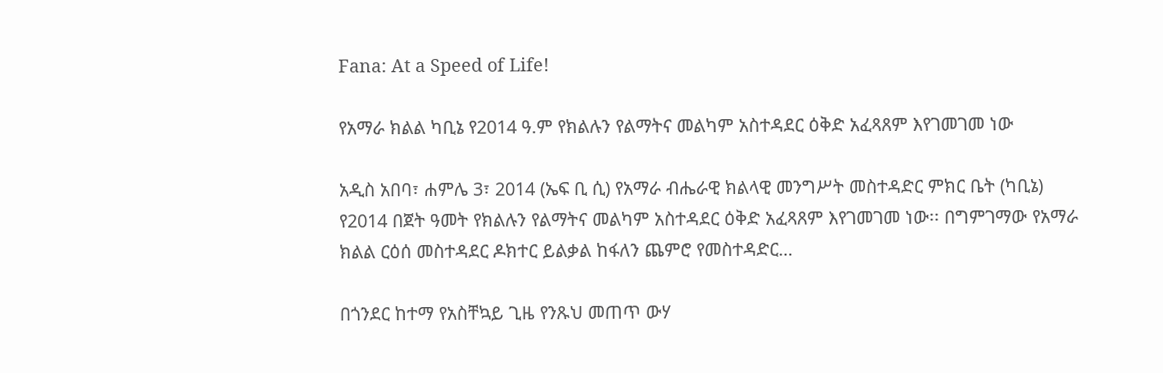Fana: At a Speed of Life!

የአማራ ክልል ካቢኔ የ2014 ዓ.ም የክልሉን የልማትና መልካም አስተዳደር ዕቅድ አፈጻጸም እየገመገመ ነው

አዲስ አበባ፣ ሐምሌ 3፣ 2014 (ኤፍ ቢ ሲ) የአማራ ብሔራዊ ክልላዊ መንግሥት መስተዳድር ምክር ቤት (ካቢኔ) የ2014 በጀት ዓመት የክልሉን የልማትና መልካም አስተዳደር ዕቅድ አፈጻጸም እየገመገመ ነው፡፡ በግምገማው የአማራ ክልል ርዕሰ መስተዳደር ዶክተር ይልቃል ከፋለን ጨምሮ የመስተዳድር…

በጎንደር ከተማ የአስቸኳይ ጊዜ የንጹህ መጠጥ ውሃ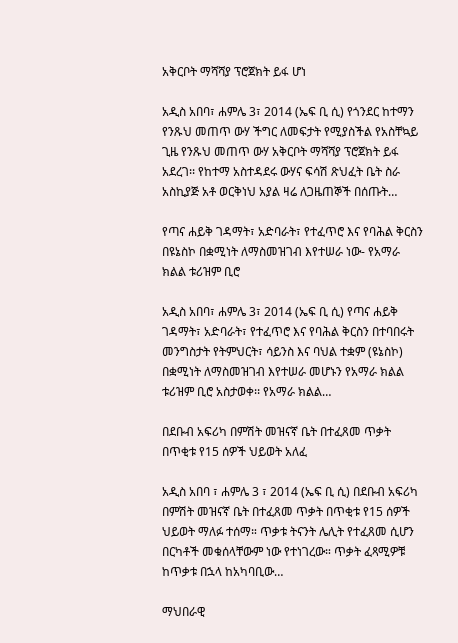አቅርቦት ማሻሻያ ፕሮጀክት ይፋ ሆነ

አዲስ አበባ፣ ሐምሌ 3፣ 2014 (ኤፍ ቢ ሲ) የጎንደር ከተማን የንጹህ መጠጥ ውሃ ችግር ለመፍታት የሚያስችል የአስቸኳይ ጊዜ የንጹህ መጠጥ ውሃ አቅርቦት ማሻሻያ ፕሮጀክት ይፋ አደረገ፡፡ የከተማ አስተዳደሩ ውሃና ፍሳሽ ጽህፈት ቤት ስራ አስኪያጅ አቶ ወርቅነህ አያል ዛሬ ለጋዜጠኞች በሰጡት…

የጣና ሐይቅ ገዳማት፣ አድባራት፣ የተፈጥሮ እና የባሕል ቅርስን በዩኔስኮ በቋሚነት ለማስመዝገብ እየተሠራ ነው- የአማራ ክልል ቱሪዝም ቢሮ

አዲስ አበባ፣ ሐምሌ 3፣ 2014 (ኤፍ ቢ ሲ) የጣና ሐይቅ ገዳማት፣ አድባራት፣ የተፈጥሮ እና የባሕል ቅርስን በተባበሩት መንግስታት የትምህርት፣ ሳይንስ እና ባህል ተቋም (ዩኔስኮ) በቋሚነት ለማስመዝገብ እየተሠራ መሆኑን የአማራ ክልል ቱሪዝም ቢሮ አስታወቀ፡፡ የአማራ ክልል…

በደቡብ አፍሪካ በምሽት መዝናኛ ቤት በተፈጸመ ጥቃት በጥቂቱ የ15 ሰዎች ህይወት አለፈ

አዲስ አበባ ፣ ሐምሌ 3 ፣ 2014 (ኤፍ ቢ ሲ) በደቡብ አፍሪካ በምሽት መዝናኛ ቤት በተፈጸመ ጥቃት በጥቂቱ የ15 ሰዎች ህይወት ማለፉ ተሰማ። ጥቃቱ ትናንት ሌሊት የተፈጸመ ሲሆን በርካቶች መቁሰላቸውም ነው የተነገረው። ጥቃት ፈጻሚዎቹ ከጥቃቱ በኋላ ከአካባቢው…

ማህበራዊ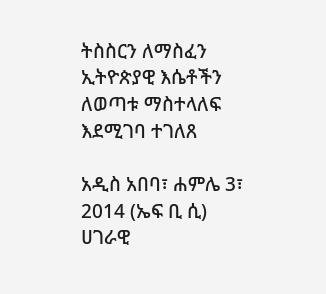ትስስርን ለማስፈን ኢትዮጵያዊ እሴቶችን ለወጣቱ ማስተላለፍ እደሚገባ ተገለጸ

አዲስ አበባ፣ ሐምሌ 3፣ 2014 (ኤፍ ቢ ሲ) ሀገራዊ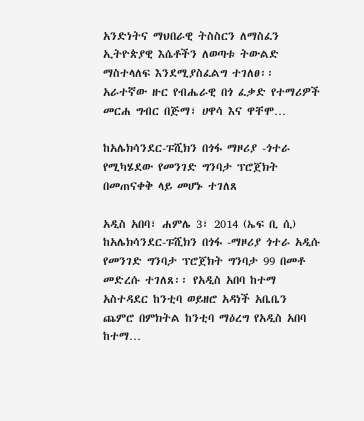አንድነትና ማህበራዊ ትስስርን ለማስፈን ኢትዮጵያዊ እሴቶችን ለወጣቱ ትውልድ ማስተላለፍ እንደሚያስፈልግ ተገለፀ፡፡ አራተኛው ዙር የብሔራዊ በጎ ፈቃድ የተማሪዎች መርሐ ግብር በጅማ፣ ሀዋሳ እና ዋቸሞ…

ከአሌክሳንደር-ፑሺክን በጎፋ ማዞሪያ -ጎተራ የሚካሄደው የመንገድ ግንባታ ፕሮጀክት በመጠናቀቅ ላይ መሆኑ ተገለጸ

አዲስ አበባ፣ ሐምሌ 3፣ 2014 (ኤፍ ቢ ሲ) ከአሌክሳንደር-ፑሺክን በጎፋ -ማዞሪያ ጎተራ አዲሱ የመንገድ ግንባታ ፕሮጀክት ግንባታ 99 በመቶ መድረሱ ተገለጸ፡፡ የአዲስ አበባ ከተማ አስተዳደር ከንቲባ ወይዘሮ አዳነች አቤቤን ጨምሮ በምክትል ከንቲባ ማዕረግ የአዲስ አበባ ከተማ…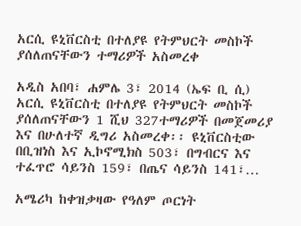አርሲ ዩኒቨርስቲ በተለያዩ የትምህርት መስኮች ያሰለጠናቸውን ተማሪዎች አስመረቀ

አዲስ አበባ፣ ሐምሌ 3፣ 2014 (ኤፍ ቢ ሲ) አርሲ ዩኒቨርስቲ በተለያዩ የትምህርት መስኮች ያሰለጠናቸውን 1 ሺህ 327ተማሪዎች በመጀመሪያ እና በሁለተኛ ዲግሪ አስመረቀ፡፡ ዩኒቨርስቲው በቢዝነስ እና ኢኮኖሚክስ 503፣ በግብርና እና ተፈጥሮ ሳይንስ 159፣ በጤና ሳይንስ 141፣…

አሜሪካ ከቀዝቃዛው የዓለም ጦርነት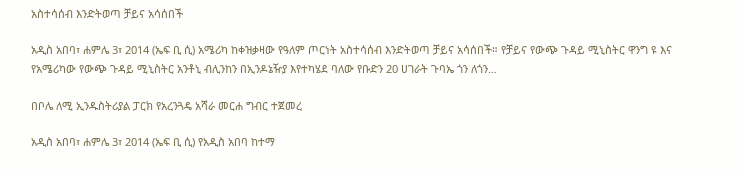አስተሳሰብ እንድትወጣ ቻይና አሳሰበች

አዲስ አበባ፣ ሐምሌ 3፣ 2014 (ኤፍ ቢ ሲ) አሜሪካ ከቀዝቃዛው የዓለም ጦርነት አስተሳሰብ እንድትወጣ ቻይና አሳሰበች። የቻይና የውጭ ጉዳይ ሚኒስትር ዋንግ ዩ እና የአሜሪካው የውጭ ጉዳይ ሚኒስትር አንቶኒ ብሊንከን በኢንዶኔዥያ እየተካሄደ ባለው የቡድን 20 ሀገራት ጉባኤ ጎን ለጎን…

በቦሌ ለሚ ኢንዱስትሪያል ፓርክ የአረንጓዴ አሻራ መርሐ ግብር ተጀመረ

አዲስ አበባ፣ ሐምሌ 3፣ 2014 (ኤፍ ቢ ሲ) የአዲስ አበባ ከተማ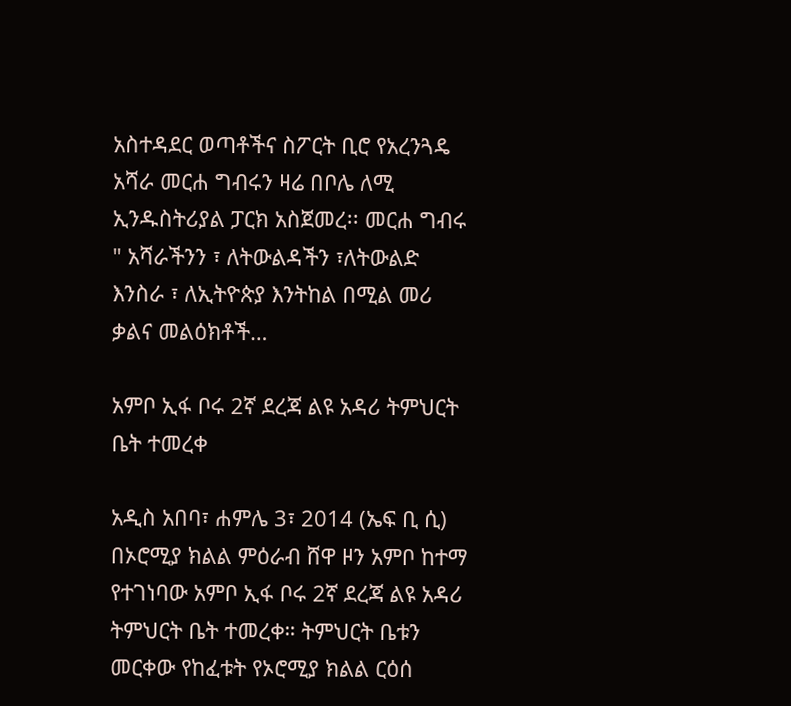አስተዳደር ወጣቶችና ስፖርት ቢሮ የአረንጓዴ አሻራ መርሐ ግብሩን ዛሬ በቦሌ ለሚ ኢንዱስትሪያል ፓርክ አስጀመረ፡፡ መርሐ ግብሩ " አሻራችንን ፣ ለትውልዳችን ፣ለትውልድ እንስራ ፣ ለኢትዮጵያ እንትከል በሚል መሪ ቃልና መልዕክቶች…

አምቦ ኢፋ ቦሩ 2ኛ ደረጃ ልዩ አዳሪ ትምህርት ቤት ተመረቀ

አዲስ አበባ፣ ሐምሌ 3፣ 2014 (ኤፍ ቢ ሲ) በኦሮሚያ ክልል ምዕራብ ሸዋ ዞን አምቦ ከተማ የተገነባው አምቦ ኢፋ ቦሩ 2ኛ ደረጃ ልዩ አዳሪ ትምህርት ቤት ተመረቀ። ትምህርት ቤቱን መርቀው የከፈቱት የኦሮሚያ ክልል ርዕሰ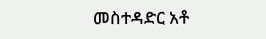መስተዳድር አቶ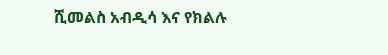ሺመልስ አብዲሳ እና የክልሉ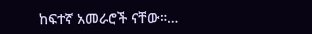ከፍተኛ አመራሮች ናቸው።…